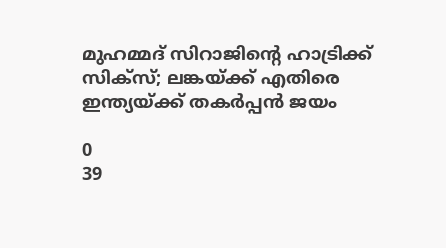മുഹമ്മദ് സിറാജിന്റെ ഹാട്രിക്ക് സിക്സ്; ലങ്കയ്ക്ക് എതിരെ ഇന്ത്യയ്ക്ക് തകര്‍പ്പന്‍ ജയം

0
39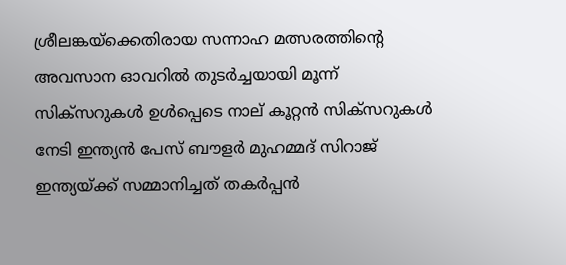ശ്രീലങ്കയ്‌ക്കെതിരായ സന്നാഹ മത്സരത്തിന്റെ അവസാന ഓവറിൽ തുടർച്ചയായി മൂന്ന് സിക്സറുകൾ ഉൾപ്പെടെ നാല് കൂറ്റൻ സിക്സറുകൾ നേടി ഇന്ത്യൻ പേസ് ബൗളർ മുഹമ്മദ് സിറാജ് ഇന്ത്യയ്ക്ക് സമ്മാനിച്ചത് തകർപ്പൻ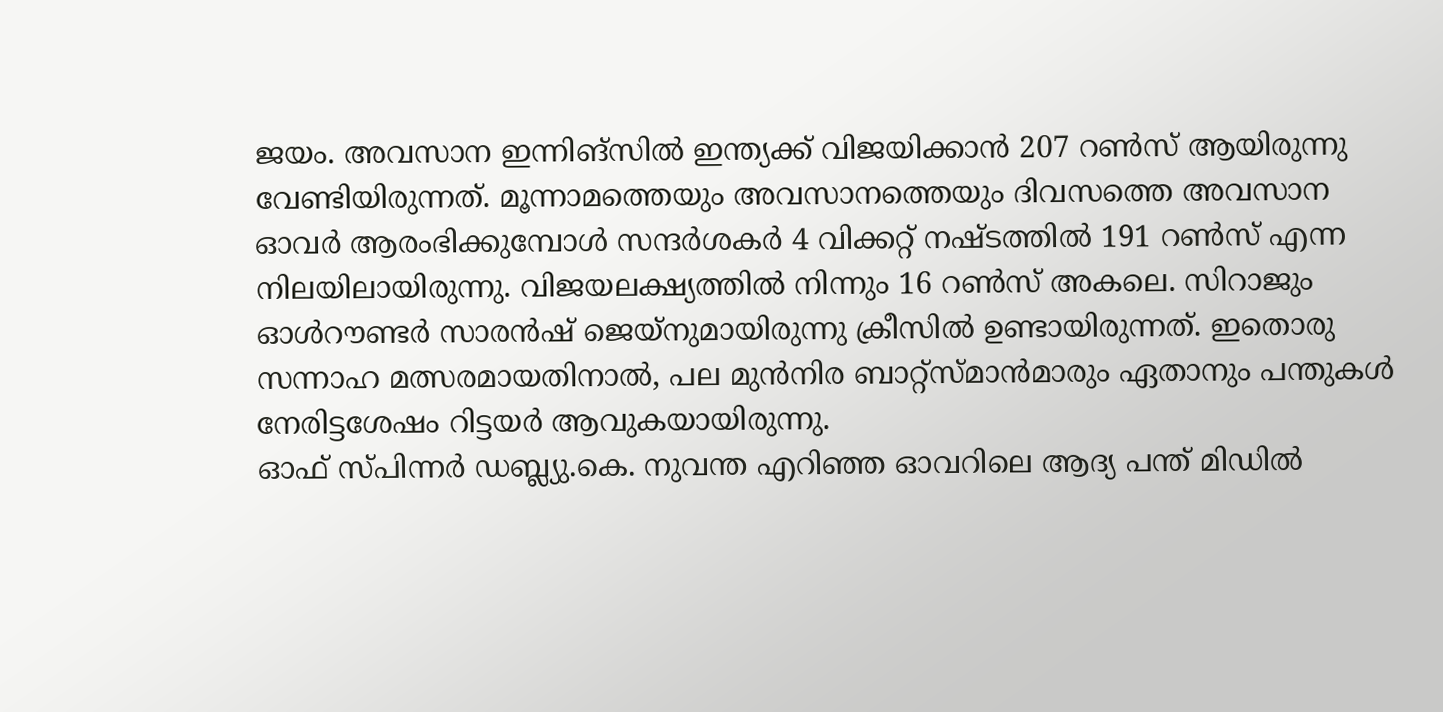ജയം. അവസാന ഇന്നിങ്സിൽ ഇന്ത്യക്ക് വിജയിക്കാൻ 207 റൺസ് ആയിരുന്നു വേണ്ടിയിരുന്നത്. മൂന്നാമത്തെയും അവസാനത്തെയും ദിവസത്തെ അവസാന ഓവർ ആരംഭിക്കുമ്പോൾ സന്ദർശകർ 4 വിക്കറ്റ് നഷ്ടത്തിൽ 191 റൺസ് എന്ന നിലയിലായിരുന്നു. വിജയലക്ഷ്യത്തിൽ നിന്നും 16 റൺസ് അകലെ. സിറാജും ഓൾറൗണ്ടർ സാരൻഷ് ജെയ്നുമായിരുന്നു ക്രീസിൽ ഉണ്ടായിരുന്നത്. ഇതൊരു സന്നാഹ മത്സരമായതിനാൽ, പല മുൻനിര ബാറ്റ്‌സ്മാൻമാരും ഏതാനും പന്തുകൾ നേരിട്ടശേഷം റിട്ടയർ ആവുകയായിരുന്നു.
ഓഫ് സ്പിന്നർ ഡബ്ല്യു.കെ. നുവന്ത എറിഞ്ഞ ഓവറിലെ ആദ്യ പന്ത് മിഡിൽ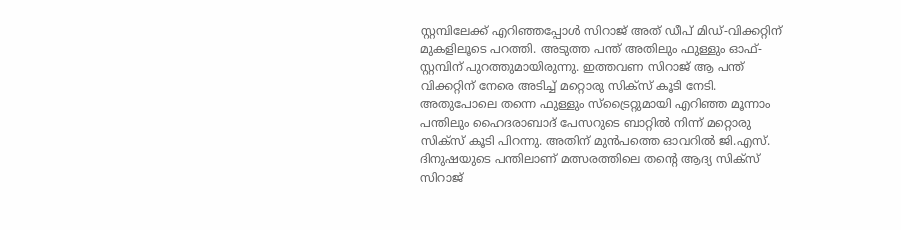സ്റ്റമ്പിലേക്ക് എറിഞ്ഞപ്പോൾ സിറാജ് അത് ഡീപ് മിഡ്-വിക്കറ്റിന് മുകളിലൂടെ പറത്തി. അടുത്ത പന്ത് അതിലും ഫുള്ളും ഓഫ്-സ്റ്റമ്പിന് പുറത്തുമായിരുന്നു. ഇത്തവണ സിറാജ് ആ പന്ത് വിക്കറ്റിന് നേരെ അടിച്ച് മറ്റൊരു സിക്സ് കൂടി നേടി. അതുപോലെ തന്നെ ഫുള്ളും സ്ട്രൈറ്റുമായി എറിഞ്ഞ മൂന്നാം പന്തിലും ഹൈദരാബാദ് പേസറുടെ ബാറ്റിൽ നിന്ന് മറ്റൊരു സിക്സ് കൂടി പിറന്നു. അതിന് മുൻപത്തെ ഓവറിൽ ജി.എസ്. ദിനുഷയുടെ പന്തിലാണ് മത്സരത്തിലെ തന്റെ ആദ്യ സിക്സ് സിറാജ്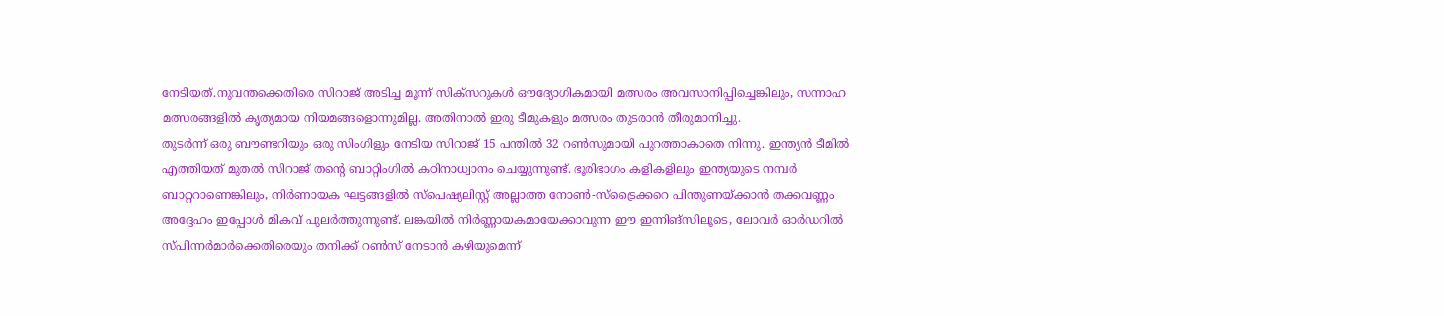നേടിയത്.നുവന്തക്കെതിരെ സിറാജ് അടിച്ച മൂന്ന് സിക്സറുകൾ ഔദ്യോഗികമായി മത്സരം അവസാനിപ്പിച്ചെങ്കിലും, സന്നാഹ മത്സരങ്ങളിൽ കൃത്യമായ നിയമങ്ങളൊന്നുമില്ല. അതിനാൽ ഇരു ടീമുകളും മത്സരം തുടരാൻ തീരുമാനിച്ചു.
തുടർന്ന് ഒരു ബൗണ്ടറിയും ഒരു സിംഗിളും നേടിയ സിറാജ് 15 പന്തിൽ 32 റൺസുമായി പുറത്താകാതെ നിന്നു. ഇന്ത്യൻ ടീമിൽ എത്തിയത് മുതൽ സിറാജ് തന്റെ ബാറ്റിംഗിൽ കഠിനാധ്വാനം ചെയ്യുന്നുണ്ട്. ഭൂരിഭാഗം കളികളിലും ഇന്ത്യയുടെ നമ്പർ ബാറ്ററാണെങ്കിലും, നിർണായക ഘട്ടങ്ങളിൽ സ്പെഷ്യലിസ്റ്റ് അല്ലാത്ത നോൺ-സ്ട്രൈക്കറെ പിന്തുണയ്ക്കാൻ തക്കവണ്ണം അദ്ദേഹം ഇപ്പോൾ മികവ് പുലർത്തുന്നുണ്ട്. ലങ്കയിൽ നിർണ്ണായകമായേക്കാവുന്ന ഈ ഇന്നിങ്സിലൂടെ, ലോവർ ഓർഡറിൽ സ്പിന്നർമാർക്കെതിരെയും തനിക്ക് റൺസ് നേടാൻ കഴിയുമെന്ന്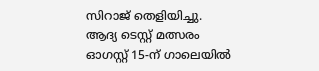സിറാജ് തെളിയിച്ചു. ആദ്യ ടെസ്റ്റ് മത്സരം ഓഗസ്റ്റ് 15-ന് ഗാലെയിൽ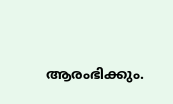ആരംഭിക്കും.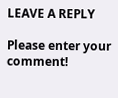LEAVE A REPLY

Please enter your comment!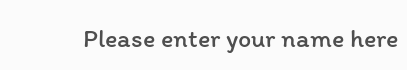Please enter your name here